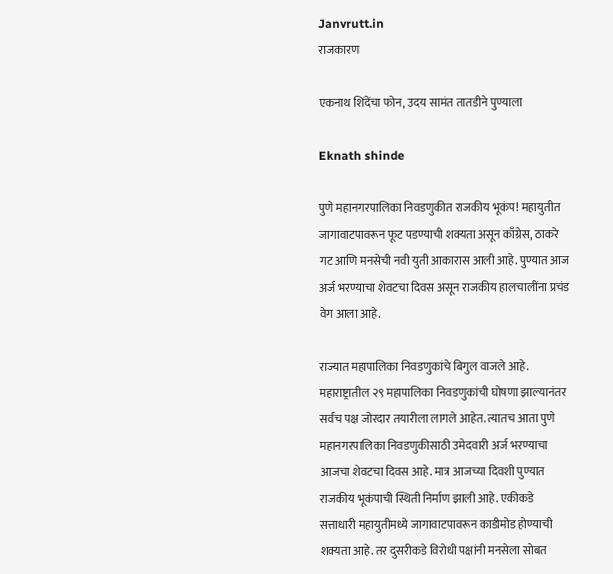Janvrutt.in
राजकारण

एकनाथ शिंदेंचा फोन, उदय सामंत तातडीने पुण्याला

Eknath shinde

पुणे महानगरपालिका निवडणुकीत राजकीय भूकंप! महायुतीत जागावाटपावरून फूट पडण्याची शक्यता असून काँग्रेस, ठाकरे गट आणि मनसेची नवी युती आकारास आली आहे. पुण्यात आज अर्ज भरण्याचा शेवटचा दिवस असून राजकीय हालचालींना प्रचंड वेग आला आहे.

राज्यात महापालिका निवडणुकांचे बिगुल वाजले आहे. महाराष्ट्रातील २९ महापालिका निवडणुकांची घोषणा झाल्यानंतर सर्वच पक्ष जोरदार तयारीला लागले आहेत. त्यातच आता पुणे महानगरपालिका निवडणुकीसाठी उमेदवारी अर्ज भरण्याचा आजचा शेवटचा दिवस आहे. मात्र आजच्या दिवशी पुण्यात राजकीय भूकंपाची स्थिती निर्माण झाली आहे. एकीकडे सत्ताधारी महायुतीमध्ये जागावाटपावरून काडीमोड होण्याची शक्यता आहे. तर दुसरीकडे विरोधी पक्षांनी मनसेला सोबत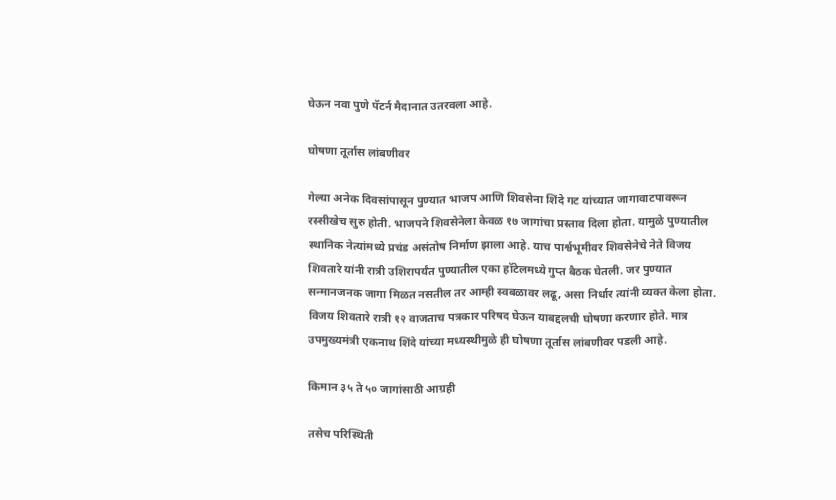घेऊन नवा पुणे पॅटर्न मैदानात उतरवला आहे.

घोषणा तूर्तास लांबणीवर

गेल्या अनेक दिवसांपासून पुण्यात भाजप आणि शिवसेना शिंदे गट यांच्यात जागावाटपावरून रस्सीखेच सुरु होती. भाजपने शिवसेनेला केवळ १७ जागांचा प्रस्ताव दिला होता. यामुळे पुण्यातील स्थानिक नेत्यांमध्ये प्रचंड असंतोष निर्माण झाला आहे. याच पार्श्वभूमीवर शिवसेनेचे नेते विजय शिवतारे यांनी रात्री उशिरापर्यंत पुण्यातील एका हॉटेलमध्ये गुप्त बैठक घेतली. जर पुण्यात सन्मानजनक जागा मिळत नसतील तर आम्ही स्वबळावर लढू, असा निर्धार त्यांनी व्यक्त केला होता. विजय शिवतारे रात्री १२ वाजताच पत्रकार परिषद घेऊन याबद्दलची घोषणा करणार होते. मात्र उपमुख्यमंत्री एकनाथ शिंदे यांच्या मध्यस्थीमुळे ही घोषणा तूर्तास लांबणीवर पडली आहे.

किमान ३५ ते ५० जागांसाठी आग्रही

तसेच परिस्थिती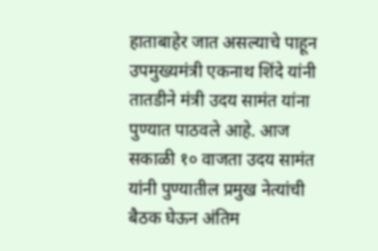हाताबाहेर जात असल्याचे पाहून उपमुख्यमंत्री एकनाथ शिंदे यांनी तातडीने मंत्री उदय सामंत यांना पुण्यात पाठवले आहे. आज सकाळी १० वाजता उदय सामंत यांनी पुण्यातील प्रमुख नेत्यांची बैठक घेऊन अंतिम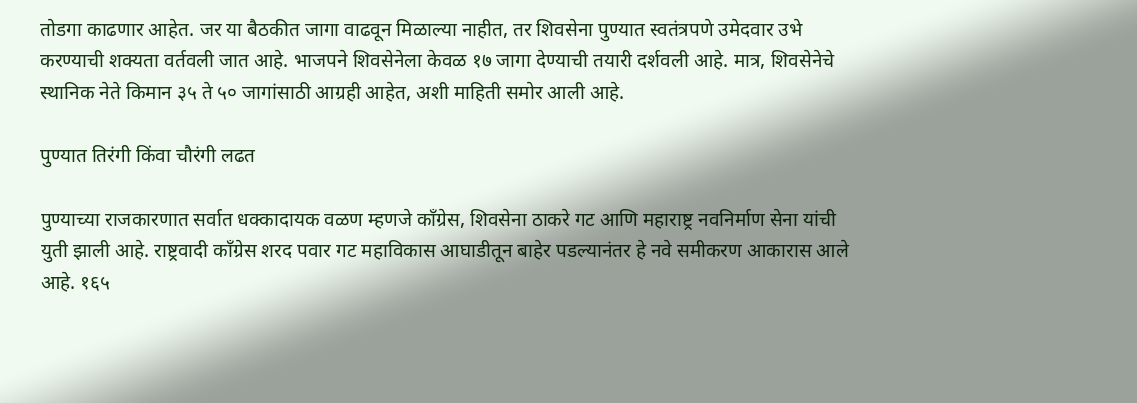तोडगा काढणार आहेत. जर या बैठकीत जागा वाढवून मिळाल्या नाहीत, तर शिवसेना पुण्यात स्वतंत्रपणे उमेदवार उभे करण्याची शक्यता वर्तवली जात आहे. भाजपने शिवसेनेला केवळ १७ जागा देण्याची तयारी दर्शवली आहे. मात्र, शिवसेनेचे स्थानिक नेते किमान ३५ ते ५० जागांसाठी आग्रही आहेत, अशी माहिती समोर आली आहे.

पुण्यात तिरंगी किंवा चौरंगी लढत

पुण्याच्या राजकारणात सर्वात धक्कादायक वळण म्हणजे काँग्रेस, शिवसेना ठाकरे गट आणि महाराष्ट्र नवनिर्माण सेना यांची युती झाली आहे. राष्ट्रवादी काँग्रेस शरद पवार गट महाविकास आघाडीतून बाहेर पडल्यानंतर हे नवे समीकरण आकारास आले आहे. १६५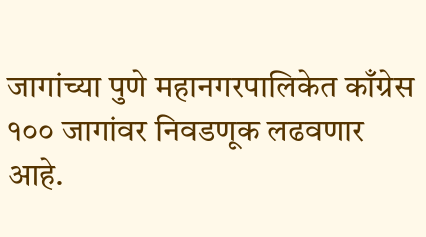जागांच्या पुणे महानगरपालिकेत काँग्रेस १०० जागांवर निवडणूक लढवणार आहे.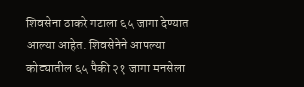शिवसेना ठाकरे गटाला ६५ जागा देण्यात आल्या आहेत. शिवसेनेने आपल्या कोट्यातील ६५ पैकी २१ जागा मनसेला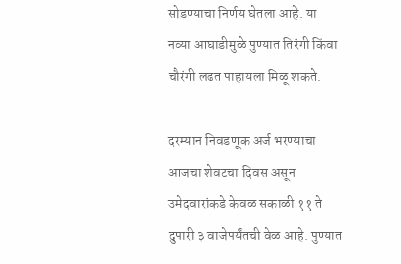सोडण्याचा निर्णय घेतला आहे. या नव्या आघाडीमुळे पुण्यात तिरंगी किंवा चौरंगी लढत पाहायला मिळू शकते.

दरम्यान निवडणूक अर्ज भरण्याचा आजचा शेवटचा दिवस असून उमेदवारांकडे केवळ सकाळी ११ ते दुपारी ३ वाजेपर्यंतची वेळ आहे. पुण्यात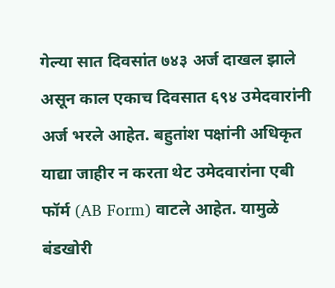गेल्या सात दिवसांत ७४३ अर्ज दाखल झाले असून काल एकाच दिवसात ६९४ उमेदवारांनी अर्ज भरले आहेत. बहुतांश पक्षांनी अधिकृत याद्या जाहीर न करता थेट उमेदवारांना एबी फॉर्म (AB Form) वाटले आहेत. यामुळे बंडखोरी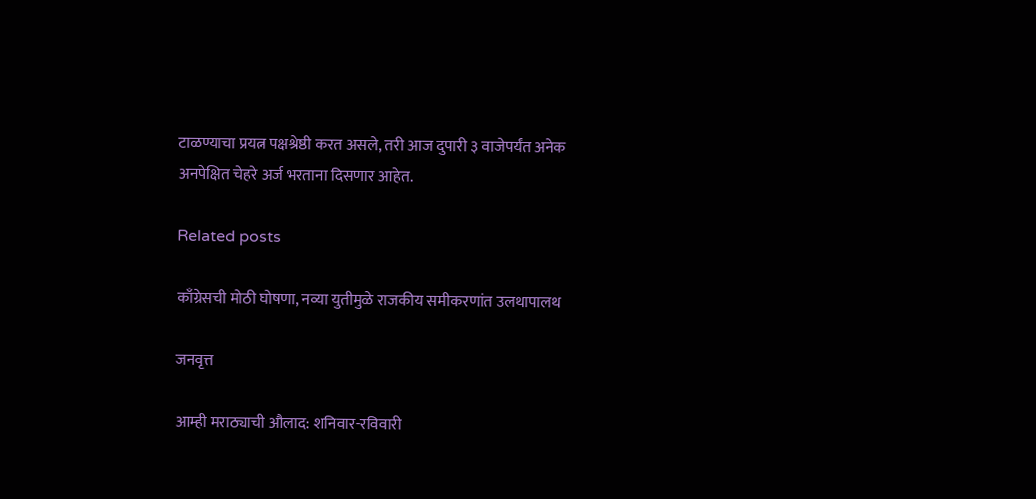टाळण्याचा प्रयत्न पक्षश्रेष्ठी करत असले, तरी आज दुपारी ३ वाजेपर्यंत अनेक अनपेक्षित चेहरे अर्ज भरताना दिसणार आहेत.

Related posts

काँग्रेसची मोठी घोषणा, नव्या युतीमुळे राजकीय समीकरणांत उलथापालथ

जनवृत्त

आम्ही मराठ्याची औलाद: शनिवार-रविवारी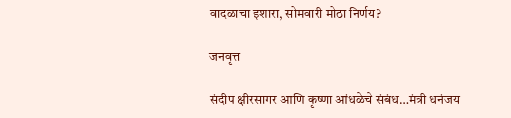वादळाचा इशारा, सोमवारी मोठा निर्णय?

जनवृत्त

संदीप क्षीरसागर आणि कृष्णा आंधळेचे संबंध…मंत्री धनंजय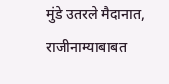मुंडे उतरले मैदानात, राजीनाम्याबाबत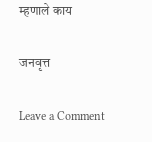म्हणाले काय

जनवृत्त

Leave a Comment